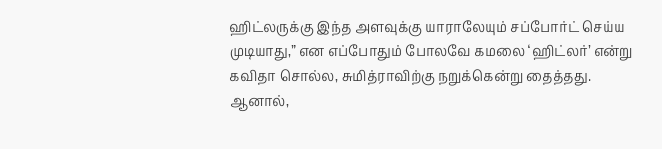ஹிட்லருக்கு இந்த அளவுக்கு யாராலேயும் சப்போர்ட் செய்ய முடியாது,” என எப்போதும் போலவே கமலை ‘ஹிட்லர்’ என்று கவிதா சொல்ல, சுமித்ராவிற்கு நறுக்கென்று தைத்தது.
ஆனால்,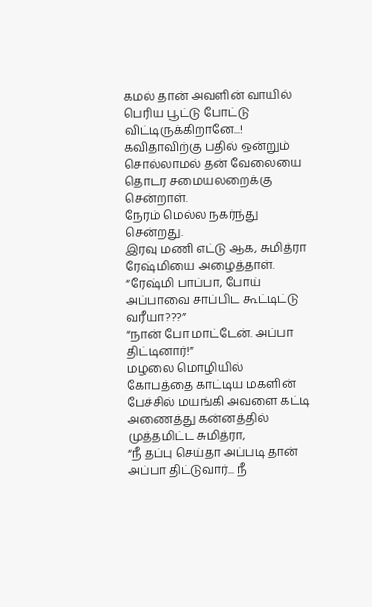கமல் தான் அவளின் வாயில் பெரிய பூட்டு போட்டு விட்டிருக்கிறானே...!
கவிதாவிற்கு பதில் ஒன்றும் சொல்லாமல் தன் வேலையை தொடர சமையலறைக்கு சென்றாள்.
நேரம் மெல்ல நகர்ந்து சென்றது.
இரவு மணி எட்டு ஆக, சுமித்ரா ரேஷ்மியை அழைத்தாள்.
“ரேஷ்மி பாப்பா, போய் அப்பாவை சாப்பிட கூட்டிட்டு வரீயா???”
“நான் போ மாட்டேன். அப்பா திட்டினார்!”
மழலை மொழியில் கோபத்தை காட்டிய மகளின் பேச்சில் மயங்கி அவளை கட்டி அணைத்து கன்னத்தில் முத்தமிட்ட சுமித்ரா,
“நீ தப்பு செய்தா அப்படி தான் அப்பா திட்டுவார்... நீ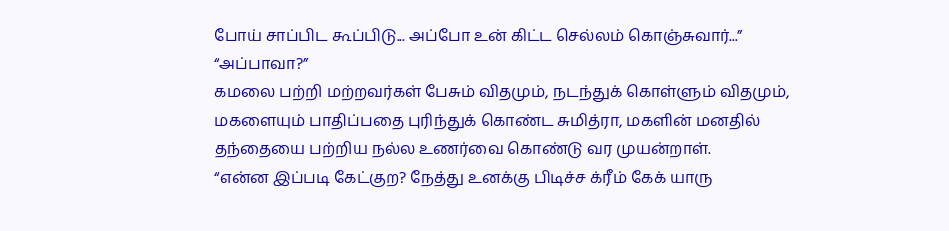போய் சாப்பிட கூப்பிடு... அப்போ உன் கிட்ட செல்லம் கொஞ்சுவார்...”
“அப்பாவா?”
கமலை பற்றி மற்றவர்கள் பேசும் விதமும், நடந்துக் கொள்ளும் விதமும், மகளையும் பாதிப்பதை புரிந்துக் கொண்ட சுமித்ரா, மகளின் மனதில் தந்தையை பற்றிய நல்ல உணர்வை கொண்டு வர முயன்றாள்.
“என்ன இப்படி கேட்குற? நேத்து உனக்கு பிடிச்ச க்ரீம் கேக் யாரு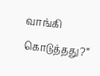வாங்கி கொடுத்தது?”